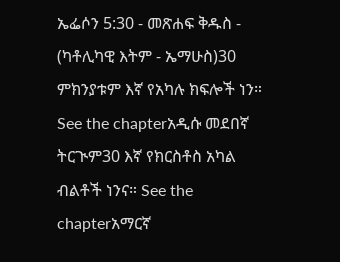ኤፌሶን 5:30 - መጽሐፍ ቅዱስ - (ካቶሊካዊ እትም - ኤማሁስ)30 ምክንያቱም እኛ የአካሉ ክፍሎች ነን። See the chapterአዲሱ መደበኛ ትርጒም30 እኛ የክርስቶስ አካል ብልቶች ነንና። See the chapterአማርኛ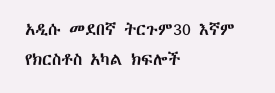አዲሱ መደበኛ ትርጉም30 እኛም የክርስቶስ አካል ክፍሎች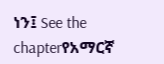ነን፤ See the chapterየአማርኛ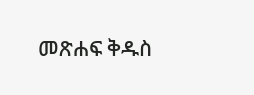መጽሐፍ ቅዱስ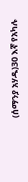(ሰማንያ አሃዱ)30 እኛ የአካሉ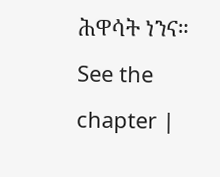ሕዋሳት ነንና። See the chapter |